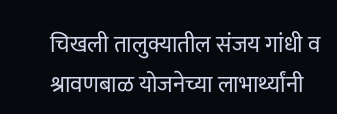चिखली तालुक्यातील संजय गांधी व श्रावणबाळ योजनेच्या लाभार्थ्यांनी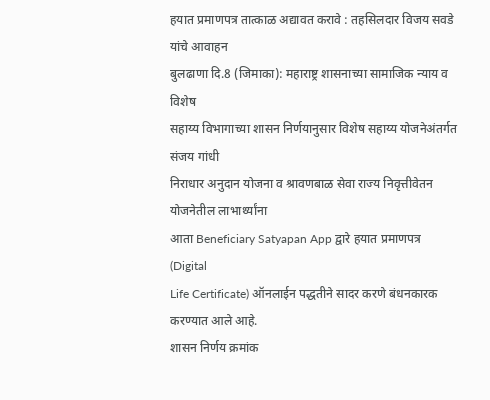हयात प्रमाणपत्र तात्काळ अद्यावत करावे : तहसिलदार विजय सवडे यांचे आवाहन
बुलढाणा दि.8 (जिमाका): महाराष्ट्र शासनाच्या सामाजिक न्याय व विशेष
सहाय्य विभागाच्या शासन निर्णयानुसार विशेष सहाय्य योजनेअंतर्गत संजय गांधी
निराधार अनुदान योजना व श्रावणबाळ सेवा राज्य निवृत्तीवेतन योजनेतील लाभार्थ्यांना
आता Beneficiary Satyapan App द्वारे हयात प्रमाणपत्र (Digital
Life Certificate) ऑनलाईन पद्धतीने सादर करणे बंधनकारक करण्यात आले आहे.
शासन निर्णय क्रमांक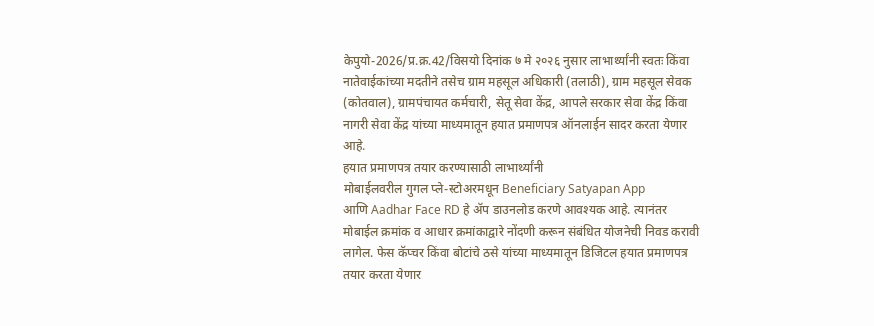केपुयो-2026/प्र.क्र.42/विसयो दिनांक ७ मे २०२६ नुसार लाभार्थ्यांनी स्वतः किंवा
नातेवाईकांच्या मदतीने तसेच ग्राम महसूल अधिकारी (तलाठी), ग्राम महसूल सेवक
(कोतवाल), ग्रामपंचायत कर्मचारी, सेतू सेवा केंद्र, आपले सरकार सेवा केंद्र किंवा
नागरी सेवा केंद्र यांच्या माध्यमातून हयात प्रमाणपत्र ऑनलाईन सादर करता येणार
आहे.
हयात प्रमाणपत्र तयार करण्यासाठी लाभार्थ्यांनी
मोबाईलवरील गुगल प्ले-स्टोअरमधून Beneficiary Satyapan App
आणि Aadhar Face RD हे ॲप डाउनलोड करणे आवश्यक आहे. त्यानंतर
मोबाईल क्रमांक व आधार क्रमांकाद्वारे नोंदणी करून संबंधित योजनेची निवड करावी
लागेल. फेस कॅप्चर किंवा बोटांचे ठसे यांच्या माध्यमातून डिजिटल हयात प्रमाणपत्र
तयार करता येणार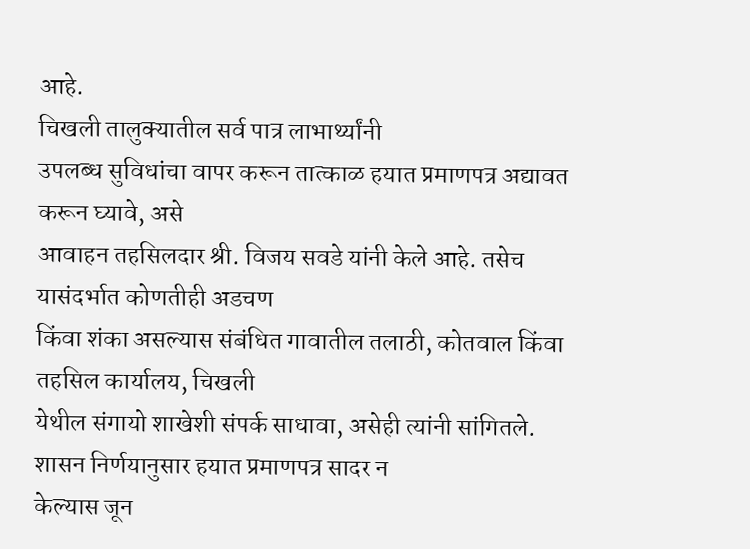आहे.
चिखली तालुक्यातील सर्व पात्र लाभार्थ्यांनी
उपलब्ध सुविधांचा वापर करून तात्काळ हयात प्रमाणपत्र अद्यावत करून घ्यावे, असे
आवाहन तहसिलदार श्री. विजय सवडे यांनी केले आहे. तसेच यासंदर्भात कोणतीही अडचण
किंवा शंका असल्यास संबंधित गावातील तलाठी, कोतवाल किंवा तहसिल कार्यालय, चिखली
येथील संगायो शाखेशी संपर्क साधावा, असेही त्यांनी सांगितले.
शासन निर्णयानुसार हयात प्रमाणपत्र सादर न
केल्यास जून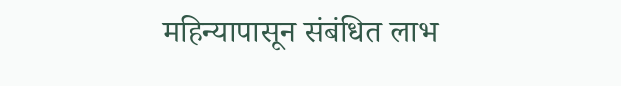महिन्यापासून संबंधित लाभ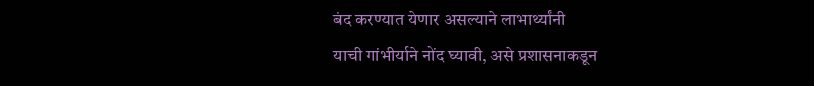बंद करण्यात येणार असल्याने लाभार्थ्यांनी
याची गांभीर्याने नोंद घ्यावी, असे प्रशासनाकडून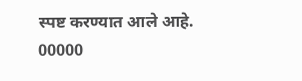स्पष्ट करण्यात आले आहे.
00000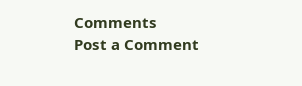Comments
Post a Comment